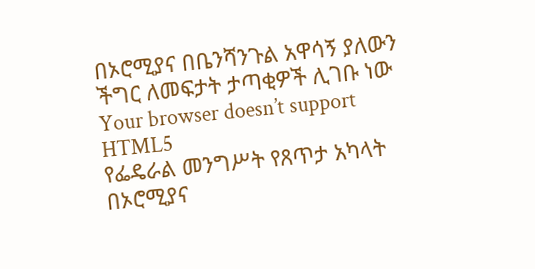በኦሮሚያና በቤንሻንጉል አዋሳኝ ያለውን ችግር ለመፍታት ታጣቂዎች ሊገቡ ነው
Your browser doesn’t support HTML5
የፌዴራል መንግሥት የጸጥታ አካላት በኦሮሚያና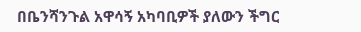በቤንሻንጉል አዋሳኝ አካባቢዎች ያለውን ችግር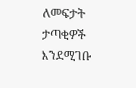ለመፍታት ታጣቂዎች እንደሚገቡ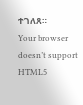ተገለጸ።
Your browser doesn’t support HTML5